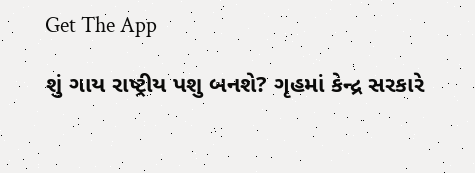Get The App

શું ગાય રાષ્ટ્રીય પશુ બનશે? ગૃહમાં કેન્દ્ર સરકારે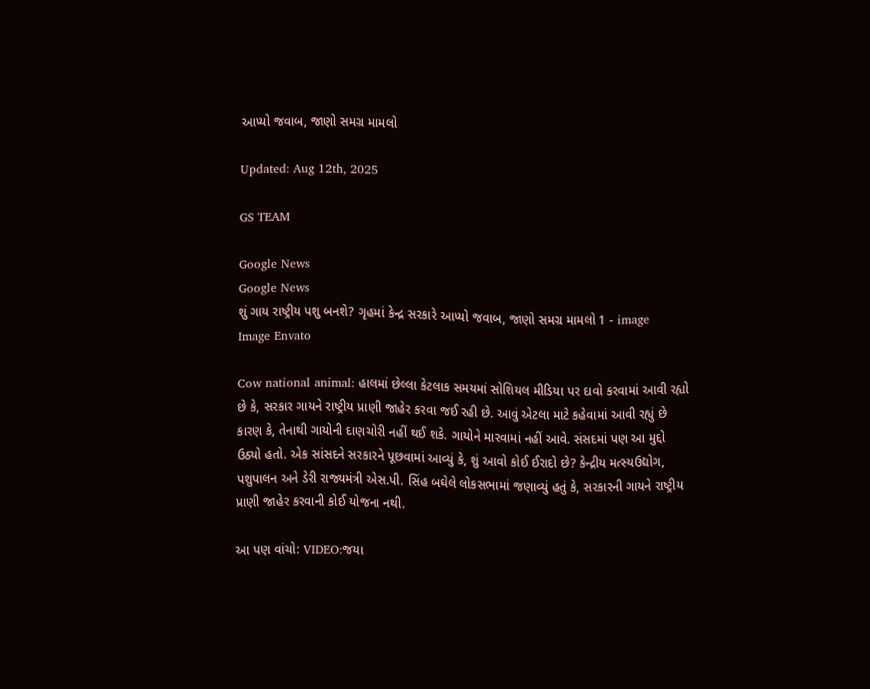આપ્યો જવાબ, જાણો સમગ્ર મામલો

Updated: Aug 12th, 2025

GS TEAM

Google News
Google News
શું ગાય રાષ્ટ્રીય પશુ બનશે? ગૃહમાં કેન્દ્ર સરકારે આપ્યો જવાબ, જાણો સમગ્ર મામલો 1 - image
Image Envato

Cow national animal: હાલમાં છેલ્લા કેટલાક સમયમાં સોશિયલ મીડિયા પર દાવો કરવામાં આવી રહ્યો છે કે, સરકાર ગાયને રાષ્ટ્રીય પ્રાણી જાહેર કરવા જઈ રહી છે. આવું એટલા માટે કહેવામાં આવી રહ્યું છે કારણ કે, તેનાથી ગાયોની દાણચોરી નહીં થઈ શકે. ગાયોને મારવામાં નહીં આવે. સંસદમાં પણ આ મુદ્દો ઉઠ્યો હતો. એક સાંસદને સરકારને પૂછવામાં આવ્યું કે, શું આવો કોઈ ઈરાદો છે? કેન્દ્રીય મત્સ્યઉદ્યોગ, પશુપાલન અને ડેરી રાજ્યમંત્રી એસ.પી. સિંહ બઘેલે લોકસભામાં જણાવ્યું હતું કે, સરકારની ગાયને રાષ્ટ્રીય પ્રાણી જાહેર કરવાની કોઈ યોજના નથી.

આ પણ વાંચો: VIDEO:જયા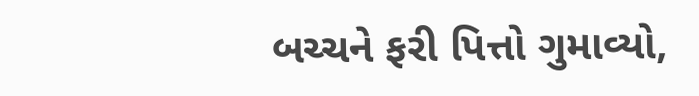બચ્ચને ફરી પિત્તો ગુમાવ્યો,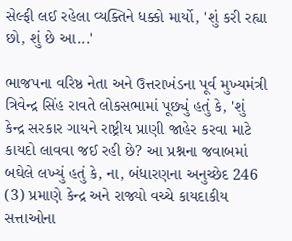સેલ્ફી લઈ રહેલા વ્યક્તિને ધક્કો માર્યો, 'શું કરી રહ્યા છો, શું છે આ...'

ભાજપના વરિષ્ઠ નેતા અને ઉત્તરાખંડના પૂર્વ મુખ્યમંત્રી ત્રિવેન્દ્ર સિંહ રાવતે લોકસભામાં પૂછ્યું હતું કે, 'શું કેન્દ્ર સરકાર ગાયને રાષ્ટ્રીય પ્રાણી જાહેર કરવા માટે કાયદો લાવવા જઈ રહી છે? આ પ્રશ્નના જવાબમાં બઘેલે લખ્યું હતું કે, ના, બંધારણના અનુચ્છેદ 246 (3) પ્રમાણે કેન્દ્ર અને રાજ્યો વચ્ચે કાયદાકીય સત્તાઓના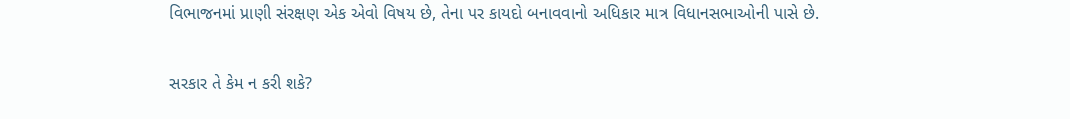વિભાજનમાં પ્રાણી સંરક્ષણ એક એવો વિષય છે, તેના પર કાયદો બનાવવાનો અધિકાર માત્ર વિધાનસભાઓની પાસે છે.

સરકાર તે કેમ ન કરી શકે?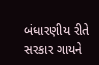બંધારણીય રીતે સરકાર ગાયને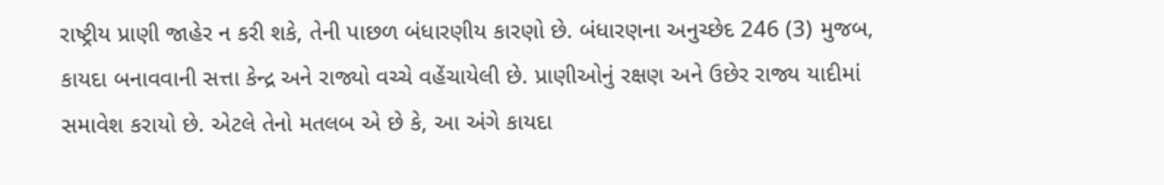રાષ્ટ્રીય પ્રાણી જાહેર ન કરી શકે, તેની પાછળ બંધારણીય કારણો છે. બંધારણના અનુચ્છેદ 246 (3) મુજબ, કાયદા બનાવવાની સત્તા કેન્દ્ર અને રાજ્યો વચ્ચે વહેંચાયેલી છે. પ્રાણીઓનું રક્ષણ અને ઉછેર રાજ્ય યાદીમાં સમાવેશ કરાયો છે. એટલે તેનો મતલબ એ છે કે, આ અંગે કાયદા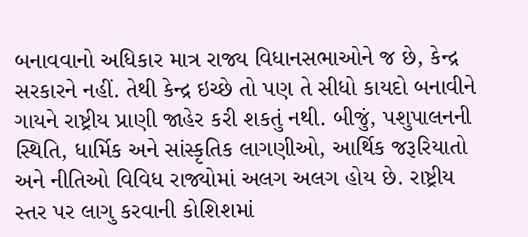બનાવવાનો અધિકાર માત્ર રાજ્ય વિધાનસભાઓને જ છે, કેન્દ્ર સરકારને નહીં. તેથી કેન્દ્ર ઇચ્છે તો પણ તે સીધો કાયદો બનાવીને ગાયને રાષ્ટ્રીય પ્રાણી જાહેર કરી શકતું નથી. બીજું, પશુપાલનની સ્થિતિ, ધાર્મિક અને સાંસ્કૃતિક લાગણીઓ, આર્થિક જરૂરિયાતો અને નીતિઓ વિવિધ રાજ્યોમાં અલગ અલગ હોય છે. રાષ્ટ્રીય સ્તર પર લાગુ કરવાની કોશિશમાં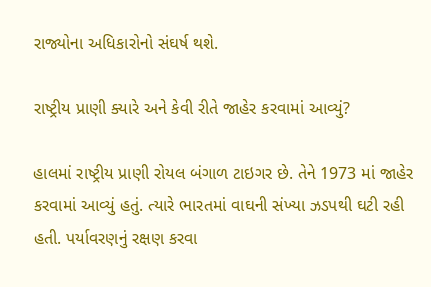રાજ્યોના અધિકારોનો સંઘર્ષ થશે.

રાષ્ટ્રીય પ્રાણી ક્યારે અને કેવી રીતે જાહેર કરવામાં આવ્યું?

હાલમાં રાષ્ટ્રીય પ્રાણી રોયલ બંગાળ ટાઇગર છે. તેને 1973 માં જાહેર કરવામાં આવ્યું હતું. ત્યારે ભારતમાં વાઘની સંખ્યા ઝડપથી ઘટી રહી હતી. પર્યાવરણનું રક્ષણ કરવા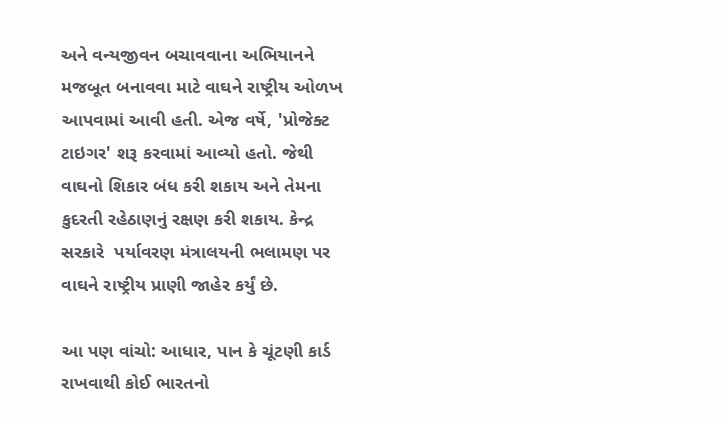અને વન્યજીવન બચાવવાના અભિયાનને મજબૂત બનાવવા માટે વાઘને રાષ્ટ્રીય ઓળખ આપવામાં આવી હતી. એજ વર્ષે, 'પ્રોજેક્ટ ટાઇગર' શરૂ કરવામાં આવ્યો હતો. જેથી વાઘનો શિકાર બંધ કરી શકાય અને તેમના કુદરતી રહેઠાણનું રક્ષણ કરી શકાય. કેન્દ્ર સરકારે  પર્યાવરણ મંત્રાલયની ભલામણ પર વાઘને રાષ્ટ્રીય પ્રાણી જાહેર કર્યું છે.

આ પણ વાંચો: આધાર, પાન કે ચૂંટણી કાર્ડ રાખવાથી કોઈ ભારતનો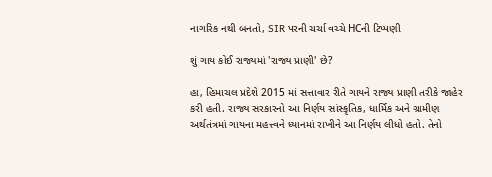નાગરિક નથી બનતો, SIR પરની ચર્ચા વચ્ચે HCની ટિપ્પણી

શું ગાય કોઈ રાજ્યમાં 'રાજ્ય પ્રાણી' છે?

હા, હિમાચલ પ્રદેશે 2015 માં સત્તાવાર રીતે ગાયને રાજ્ય પ્રાણી તરીકે જાહેર કરી હતી. રાજ્ય સરકારનો આ નિર્ણય સાંસ્કૃતિક, ધાર્મિક અને ગ્રામીણ અર્થતંત્રમાં ગાયના મહત્ત્વને ધ્યાનમાં રાખીને આ નિર્ણય લીધો હતો. તેનો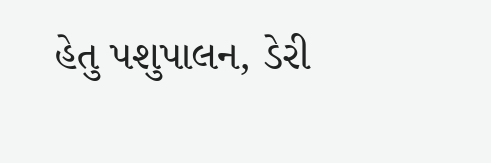હેતુ પશુપાલન, ડેરી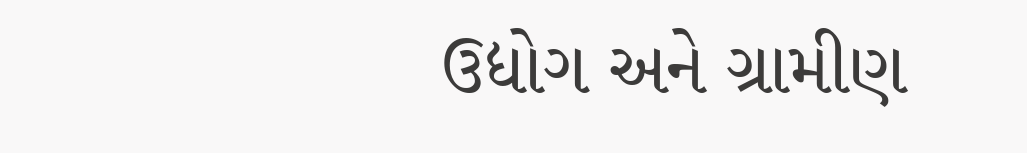ઉદ્યોગ અને ગ્રામીણ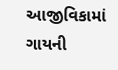આજીવિકામાં ગાયની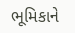ભૂમિકાને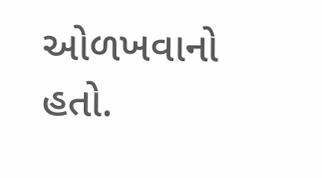ઓળખવાનો હતો.